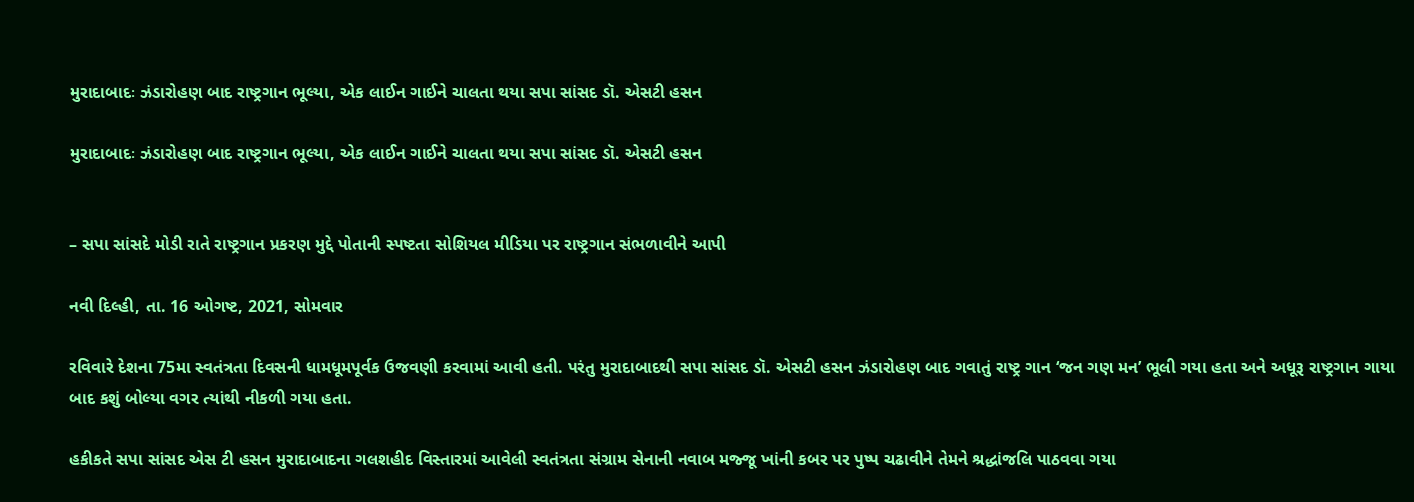મુરાદાબાદઃ ઝંડારોહણ બાદ રાષ્ટ્રગાન ભૂલ્યા, એક લાઈન ગાઈને ચાલતા થયા સપા સાંસદ ડૉ. એસટી હસન

મુરાદાબાદઃ ઝંડારોહણ બાદ રાષ્ટ્રગાન ભૂલ્યા, એક લાઈન ગાઈને ચાલતા થયા સપા સાંસદ ડૉ. એસટી હસન


– સપા સાંસદે મોડી રાતે રાષ્ટ્રગાન પ્રકરણ મુદ્દે પોતાની સ્પષ્ટતા સોશિયલ મીડિયા પર રાષ્ટ્રગાન સંભળાવીને આપી

નવી દિલ્હી, તા. 16 ઓગષ્ટ, 2021, સોમવાર

રવિવારે દેશના 75મા સ્વતંત્રતા દિવસની ધામધૂમપૂર્વક ઉજવણી કરવામાં આવી હતી. પરંતુ મુરાદાબાદથી સપા સાંસદ ડૉ. એસટી હસન ઝંડારોહણ બાદ ગવાતું રાષ્ટ્ર ગાન ‘જન ગણ મન’ ભૂલી ગયા હતા અને અધૂરૂ રાષ્ટ્રગાન ગાયા બાદ કશું બોલ્યા વગર ત્યાંથી નીકળી ગયા હતા.

હકીકતે સપા સાંસદ એસ ટી હસન મુરાદાબાદના ગલશહીદ વિસ્તારમાં આવેલી સ્વતંત્રતા સંગ્રામ સેનાની નવાબ મજ્જૂ ખાંની કબર પર પુષ્પ ચઢાવીને તેમને શ્રદ્ધાંજલિ પાઠવવા ગયા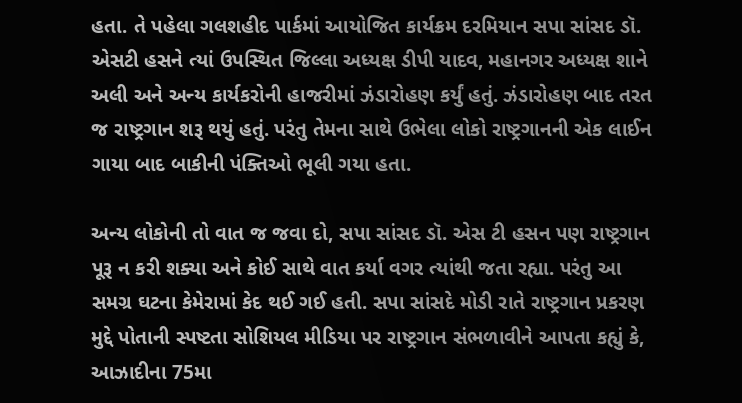હતા. તે પહેલા ગલશહીદ પાર્કમાં આયોજિત કાર્યક્રમ દરમિયાન સપા સાંસદ ડૉ. એસટી હસને ત્યાં ઉપસ્થિત જિલ્લા અધ્યક્ષ ડીપી યાદવ, મહાનગર અધ્યક્ષ શાને અલી અને અન્ય કાર્યકરોની હાજરીમાં ઝંડારોહણ કર્યું હતું. ઝંડારોહણ બાદ તરત જ રાષ્ટ્રગાન શરૂ થયું હતું. પરંતુ તેમના સાથે ઉભેલા લોકો રાષ્ટ્રગાનની એક લાઈન ગાયા બાદ બાકીની પંક્તિઓ ભૂલી ગયા હતા.

અન્ય લોકોની તો વાત જ જવા દો, સપા સાંસદ ડૉ. એસ ટી હસન પણ રાષ્ટ્રગાન પૂરૂ ન કરી શક્યા અને કોઈ સાથે વાત કર્યા વગર ત્યાંથી જતા રહ્યા. પરંતુ આ સમગ્ર ઘટના કેમેરામાં કેદ થઈ ગઈ હતી. સપા સાંસદે મોડી રાતે રાષ્ટ્રગાન પ્રકરણ મુદ્દે પોતાની સ્પષ્ટતા સોશિયલ મીડિયા પર રાષ્ટ્રગાન સંભળાવીને આપતા કહ્યું કે, આઝાદીના 75મા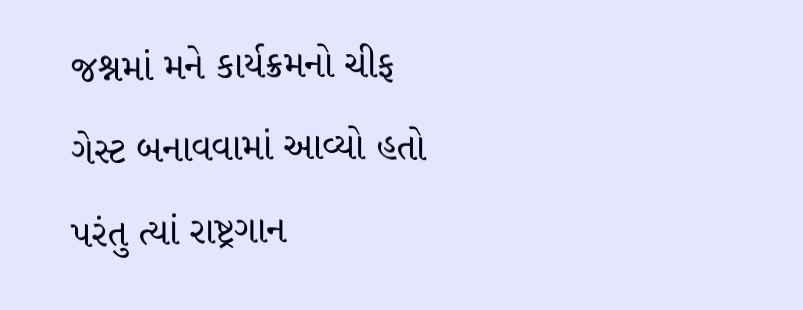જશ્નમાં મને કાર્યક્રમનો ચીફ ગેસ્ટ બનાવવામાં આવ્યો હતો પરંતુ ત્યાં રાષ્ટ્રગાન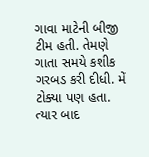ગાવા માટેની બીજી ટીમ હતી. તેમણે ગાતા સમયે કશીક ગરબડ કરી દીધી. મેં ટોક્યા પણ હતા. ત્યાર બાદ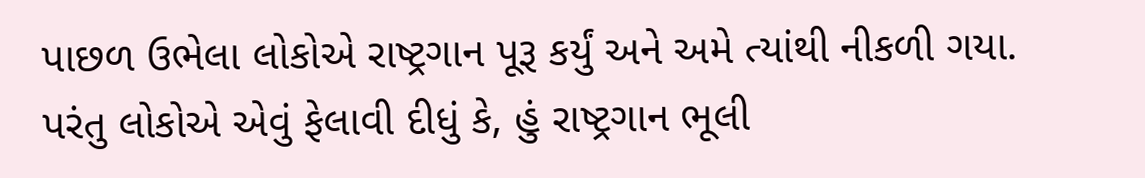પાછળ ઉભેલા લોકોએ રાષ્ટ્રગાન પૂરૂ કર્યું અને અમે ત્યાંથી નીકળી ગયા. પરંતુ લોકોએ એવું ફેલાવી દીધું કે, હું રાષ્ટ્રગાન ભૂલી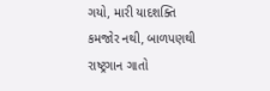ગયો, મારી યાદશક્તિ કમજોર નથી, બાળપણથી રાષ્ટ્રગાન ગાતો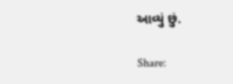આવ્યું છું.

Share: